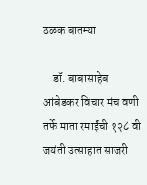ठळक बातम्या

    डॉ. बाबासाहेब आंबेडकर विचार मंच वणी तर्फे माता रमाईंची १२८ वी जयंती उत्साहात साजरी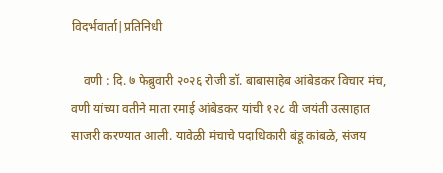विदर्भवार्ता|प्रतिनिधी

    वणी : दि. ७ फेब्रुवारी २०२६ रोजी डॉ. बाबासाहेब आंबेडकर विचार मंच, वणी यांच्या वतीने माता रमाई आंबेडकर यांची १२८ वी जयंती उत्साहात साजरी करण्यात आली. यावेळी मंचाचे पदाधिकारी बंडू कांबळे, संजय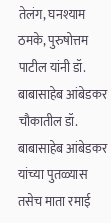तेलंग, घनश्याम ठमके, पुरुषोत्तम पाटील यांनी डॉ. बाबासाहेब आंबेडकर चौकातील डॉ. बाबासाहेब आंबेडकर यांच्या पुतळ्यास तसेच माता रमाई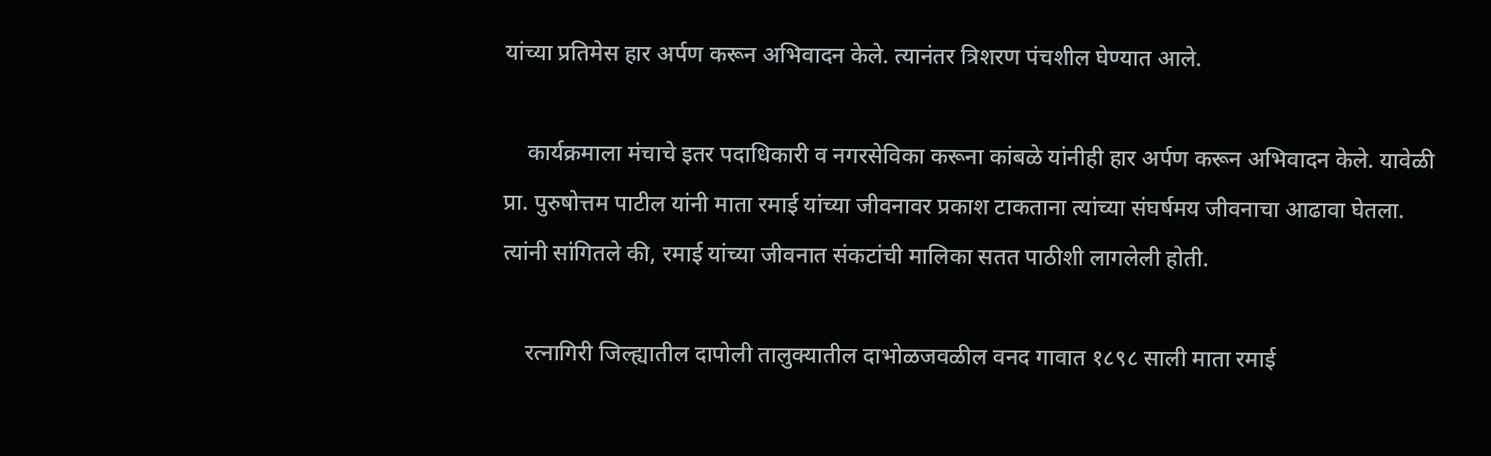यांच्या प्रतिमेस हार अर्पण करून अभिवादन केले. त्यानंतर त्रिशरण पंचशील घेण्यात आले.

    कार्यक्रमाला मंचाचे इतर पदाधिकारी व नगरसेविका करूना कांबळे यांनीही हार अर्पण करून अभिवादन केले. यावेळी प्रा. पुरुषोत्तम पाटील यांनी माता रमाई यांच्या जीवनावर प्रकाश टाकताना त्यांच्या संघर्षमय जीवनाचा आढावा घेतला. त्यांनी सांगितले की, रमाई यांच्या जीवनात संकटांची मालिका सतत पाठीशी लागलेली होती.

    रत्नागिरी जिल्ह्यातील दापोली तालुक्यातील दाभोळजवळील वनद गावात १८९८ साली माता रमाई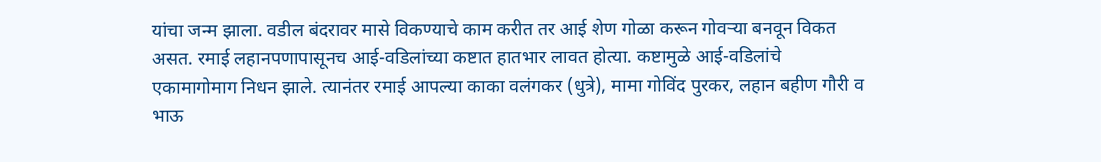यांचा जन्म झाला. वडील बंदरावर मासे विकण्याचे काम करीत तर आई शेण गोळा करून गोवऱ्या बनवून विकत असत. रमाई लहानपणापासूनच आई-वडिलांच्या कष्टात हातभार लावत होत्या. कष्टामुळे आई-वडिलांचे एकामागोमाग निधन झाले. त्यानंतर रमाई आपल्या काका वलंगकर (धुत्रे), मामा गोविंद पुरकर, लहान बहीण गौरी व भाऊ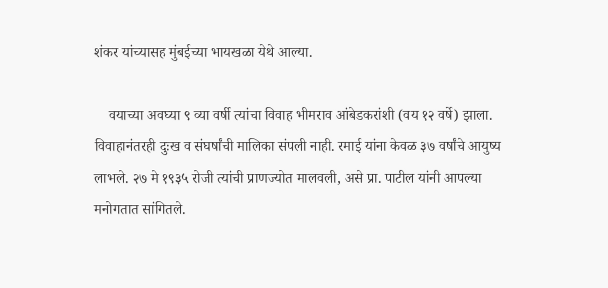शंकर यांच्यासह मुंबईच्या भायखळा येथे आल्या.

    वयाच्या अवघ्या ९ व्या वर्षी त्यांचा विवाह भीमराव आंबेडकरांशी (वय १२ वर्षे) झाला. विवाहानंतरही दुःख व संघर्षांची मालिका संपली नाही. रमाई यांना केवळ ३७ वर्षांचे आयुष्य लाभले. २७ मे १९३५ रोजी त्यांची प्राणज्योत मालवली, असे प्रा. पाटील यांनी आपल्या मनोगतात सांगितले.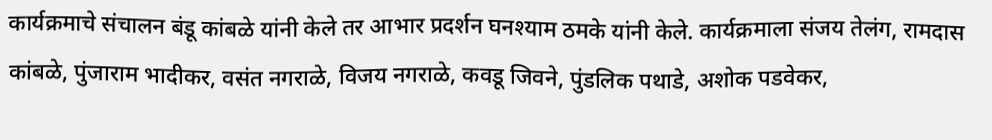कार्यक्रमाचे संचालन बंडू कांबळे यांनी केले तर आभार प्रदर्शन घनश्याम ठमके यांनी केले. कार्यक्रमाला संजय तेलंग, रामदास कांबळे, पुंजाराम भादीकर, वसंत नगराळे, विजय नगराळे, कवडू जिवने, पुंडलिक पथाडे, अशोक पडवेकर,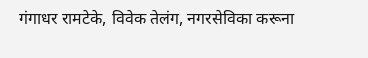गंगाधर रामटेके, विवेक तेलंग, नगरसेविका करूना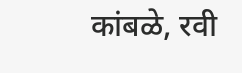कांबळे, रवी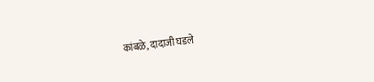कांबळे, दादाजी घडले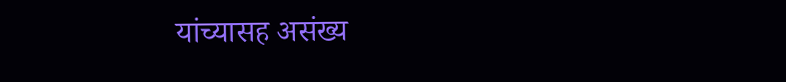यांच्यासह असंख्य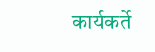कार्यकर्ते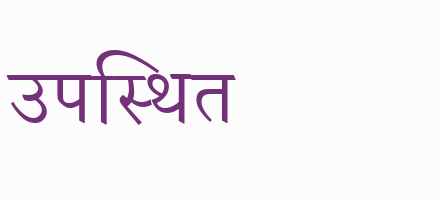उपस्थित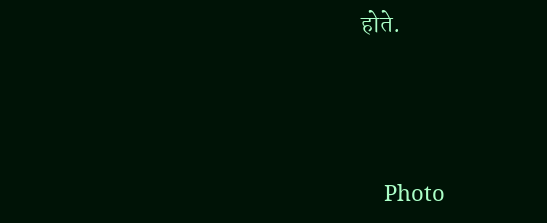होते.




    Photo